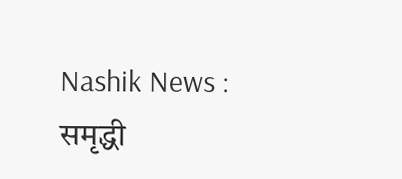Nashik News : समृद्धी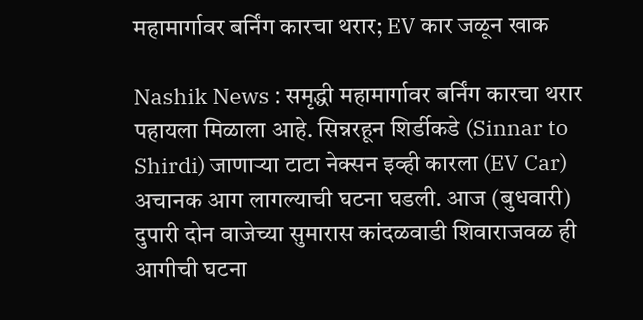महामार्गावर बर्निंग कारचा थरार; EV कार जळून खाक

Nashik News : समृद्धी महामार्गावर बर्निंग कारचा थरार पहायला मिळाला आहे. सिन्नरहून शिर्डीकडे (Sinnar to Shirdi) जाणाऱ्या टाटा नेक्सन इव्ही कारला (EV Car) अचानक आग लागल्याची घटना घडली. आज (बुधवारी) दुपारी दोन वाजेच्या सुमारास कांदळवाडी शिवाराजवळ ही आगीची घटना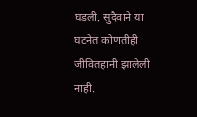घडली. सुदैवाने या घटनेत कोणतीही जीवितहानी झालेली नाही.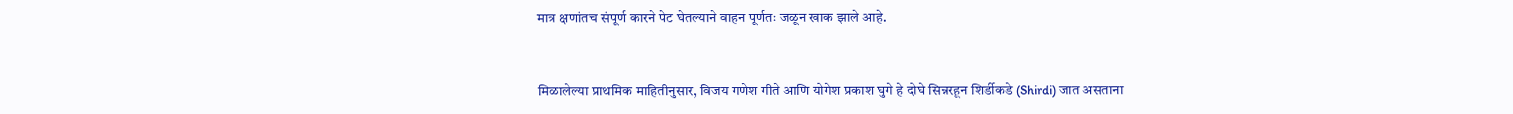मात्र क्षणांतच संपूर्ण कारने पेट घेतल्याने वाहन पूर्णतः जळून खाक झाले आहे.


मिळालेल्या प्राथमिक माहितीनुसार, विजय गणेश गीते आणि योगेश प्रकाश घुगे हे दोघे सिन्नरहून शिर्डीकडे (Shirdi) जात असताना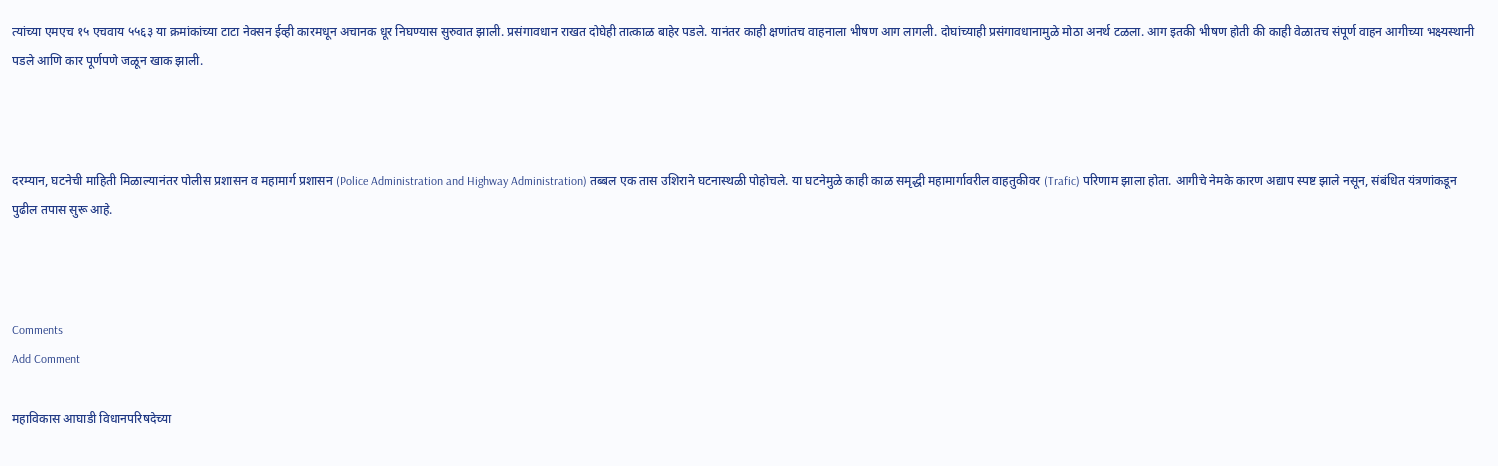त्यांच्या एमएच १५ एचवाय ५५६३ या क्रमांकांच्या टाटा नेक्सन ईव्ही कारमधून अचानक धूर निघण्यास सुरुवात झाली. प्रसंगावधान राखत दोघेही तात्काळ बाहेर पडले. यानंतर काही क्षणांतच वाहनाला भीषण आग लागली. दोघांच्याही प्रसंगावधानामुळे मोठा अनर्थ टळला. आग इतकी भीषण होती की काही वेळातच संपूर्ण वाहन आगीच्या भक्ष्यस्थानी पडले आणि कार पूर्णपणे जळून खाक झाली.



दरम्यान, घटनेची माहिती मिळाल्यानंतर पोलीस प्रशासन व महामार्ग प्रशासन (Police Administration and Highway Administration) तब्बल एक तास उशिराने घटनास्थळी पोहोचले. या घटनेमुळे काही काळ समृद्धी महामार्गावरील वाहतुकीवर (Trafic) परिणाम झाला होता. आगीचे नेमके कारण अद्याप स्पष्ट झाले नसून, संबंधित यंत्रणांकडून पुढील तपास सुरू आहे.



Comments
Add Comment

महाविकास आघाडी विधानपरिषदेच्या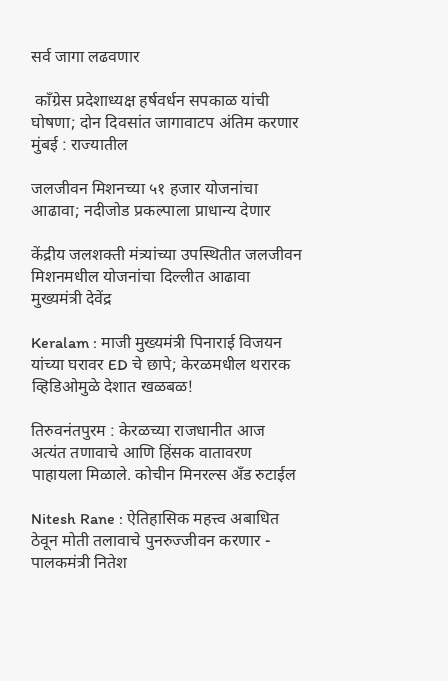सर्व जागा लढवणार

 काँग्रेस प्रदेशाध्यक्ष हर्षवर्धन सपकाळ यांची घोषणा; दोन दिवसांत जागावाटप अंतिम करणार मुंबई : राज्यातील

जलजीवन मिशनच्या ५१ हजार योजनांचा आढावा; नदीजोड प्रकल्पाला प्राधान्य देणार

केंद्रीय जलशक्ती मंत्र्यांच्या उपस्थितीत जलजीवन मिशनमधील योजनांचा दिल्लीत आढावा मुख्यमंत्री देवेंद्र

Keralam : माजी मुख्यमंत्री पिनाराई विजयन यांच्या घरावर ED चे छापे; केरळमधील थरारक व्हिडिओमुळे देशात खळबळ!

तिरुवनंतपुरम : केरळच्या राजधानीत आज अत्यंत तणावाचे आणि हिंसक वातावरण पाहायला मिळाले. कोचीन मिनरल्स अँड रुटाईल

Nitesh Rane : ऐतिहासिक महत्त्व अबाधित ठेवून मोती तलावाचे पुनरुज्जीवन करणार - पालकमंत्री नितेश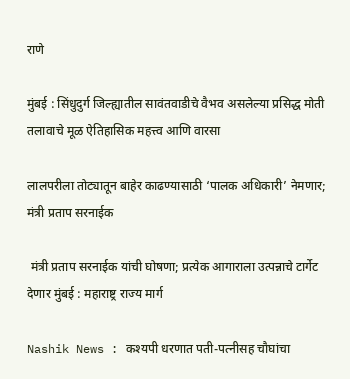राणे

मुंबई : सिंधुदुर्ग जिल्ह्यातील सावंतवाडीचे वैभव असलेल्या प्रसिद्ध मोती तलावाचे मूळ ऐतिहासिक महत्त्व आणि वारसा

लालपरीला तोट्यातून बाहेर काढण्यासाठी ‘पालक अधिकारी’ नेमणार;  मंत्री प्रताप सरनाईक

 मंत्री प्रताप सरनाईक यांची घोषणा; प्रत्येक आगाराला उत्पन्नाचे टार्गेट देणार मुंबई : महाराष्ट्र राज्य मार्ग

Nashik News : कश्यपी धरणात पती-पत्नीसह चौघांचा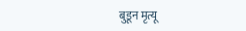बुडून मृत्यू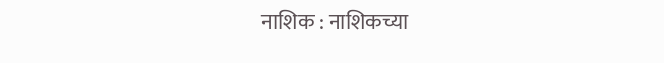नाशिक : नाशिकच्या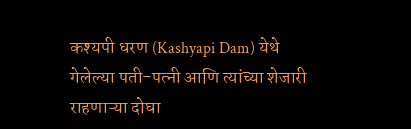कश्यपी धरण (Kashyapi Dam) येथे गेलेल्या पती-पत्नी आणि त्यांच्या शेजारी राहणाऱ्या दोघा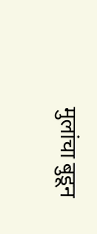मुलांचा बुडून